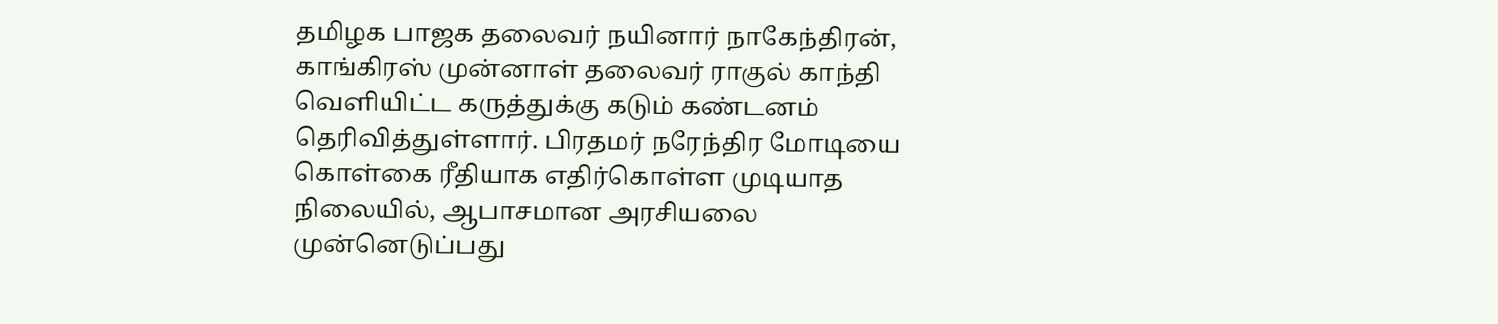தமிழக பாஜக தலைவர் நயினார் நாகேந்திரன், காங்கிரஸ் முன்னாள் தலைவர் ராகுல் காந்தி வெளியிட்ட கருத்துக்கு கடும் கண்டனம் தெரிவித்துள்ளார். பிரதமர் நரேந்திர மோடியை கொள்கை ரீதியாக எதிர்கொள்ள முடியாத நிலையில், ஆபாசமான அரசியலை முன்னெடுப்பது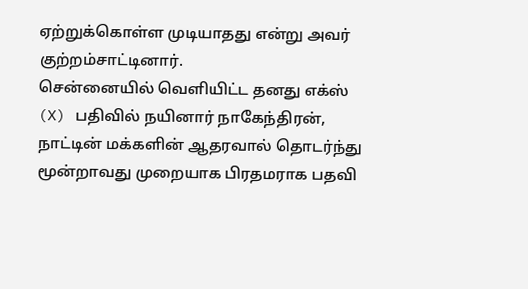ஏற்றுக்கொள்ள முடியாதது என்று அவர் குற்றம்சாட்டினார்.
சென்னையில் வெளியிட்ட தனது எக்ஸ் (X) பதிவில் நயினார் நாகேந்திரன், நாட்டின் மக்களின் ஆதரவால் தொடர்ந்து மூன்றாவது முறையாக பிரதமராக பதவி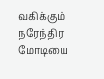வகிக்கும் நரேந்திர மோடியை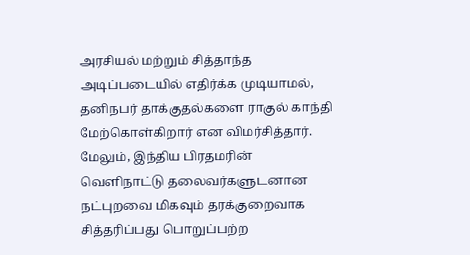அரசியல் மற்றும் சித்தாந்த அடிப்படையில் எதிர்க்க முடியாமல், தனிநபர் தாக்குதல்களை ராகுல் காந்தி மேற்கொள்கிறார் என விமர்சித்தார்.
மேலும், இந்திய பிரதமரின் வெளிநாட்டு தலைவர்களுடனான நட்புறவை மிகவும் தரக்குறைவாக சித்தரிப்பது பொறுப்பற்ற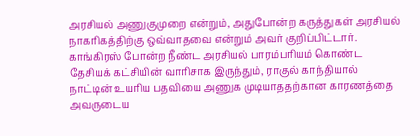அரசியல் அணுகுமுறை என்றும், அதுபோன்ற கருத்துகள் அரசியல் நாகரிகத்திற்கு ஒவ்வாதவை என்றும் அவர் குறிப்பிட்டார்.
காங்கிரஸ் போன்ற நீண்ட அரசியல் பாரம்பரியம் கொண்ட தேசியக் கட்சியின் வாரிசாக இருந்தும், ராகுல் காந்தியால் நாட்டின் உயரிய பதவியை அணுக முடியாததற்கான காரணத்தை அவருடைய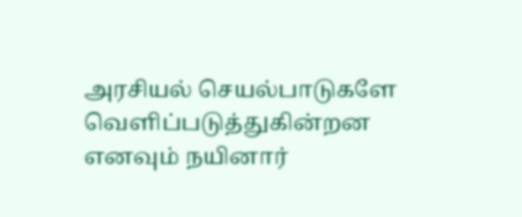அரசியல் செயல்பாடுகளே வெளிப்படுத்துகின்றன எனவும் நயினார்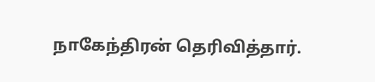நாகேந்திரன் தெரிவித்தார்.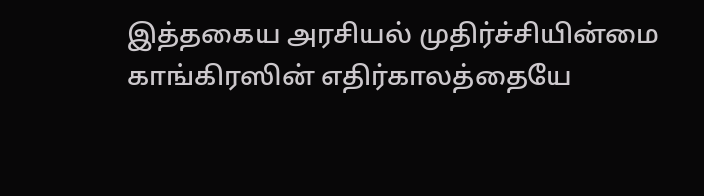இத்தகைய அரசியல் முதிர்ச்சியின்மை காங்கிரஸின் எதிர்காலத்தையே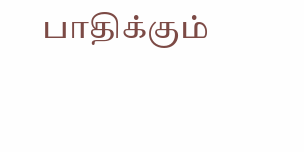பாதிக்கும்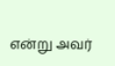என்று அவர்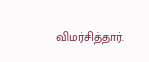விமர்சித்தார்.